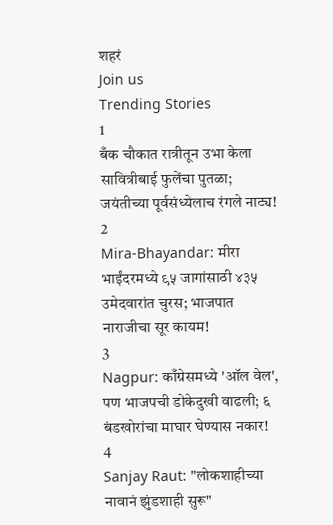शहरं
Join us
Trending Stories
1
बँक चौकात रात्रीतून उभा केला सावित्रीबाई फुलेंचा पुतळा; जयंतीच्या पूर्वसंध्येलाच रंगले नाट्य!
2
Mira-Bhayandar: मीरा भाईंदरमध्ये ९५ जागांसाठी ४३५ उमेदवारांत चुरस; भाजपात नाराजीचा सूर कायम!
3
Nagpur: काँग्रेसमध्ये 'ऑल वेल', पण भाजपची डोकेदुखी वाढली; ६ बंडखोरांचा माघार घेण्यास नकार!
4
Sanjay Raut: "लोकशाहीच्या नावानं झुंडशाही सुरू"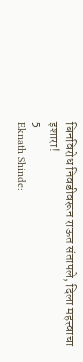बिनविरोध निवडीवरून राऊत संतापले, दिला महत्त्वाचा इशारा!
5
Eknath Shinde: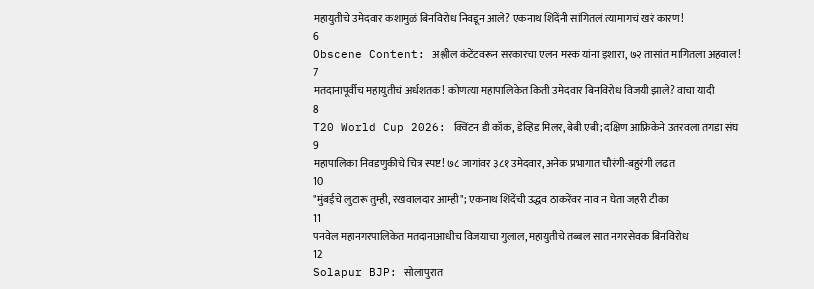महायुतीचे उमेदवार कशामुळं बिनविरोध निवडून आले? एकनाथ शिंदेंनी सांगितलं त्यामागचं खरं कारण!
6
Obscene Content: अश्लील कंटेंटवरून सरकारचा एलन मस्क यांना इशारा, ७२ तासांत मागितला अहवाल!
7
मतदानापूर्वीच महायुतीचं अर्धशतक! कोणत्या महापालिकेत किती उमेदवार बिनविरोध विजयी झाले? वाचा यादी
8
T20 World Cup 2026: क्विंटन डी कॉक, डेव्हिड मिलर, बेबी एबी; दक्षिण आफ्रिकेने उतरवला तगडा संघ
9
महापालिका निवडणुकीचे चित्र स्पष्ट! ७८ जागांवर ३८१ उमेदवार, अनेक प्रभागात चौरंगी-बहुरंगी लढत
10
"मुंबईचे लुटारू तुम्ही, रखवालदार आम्ही"; एकनाथ शिंदेंची उद्धव ठाकरेंवर नाव न घेता जहरी टीका
11
पनवेल महानगरपालिकेत मतदानाआधीच विजयाचा गुलाल, महायुतीचे तब्बल सात नगरसेवक बिनविरोध
12
Solapur BJP: सोलापुरात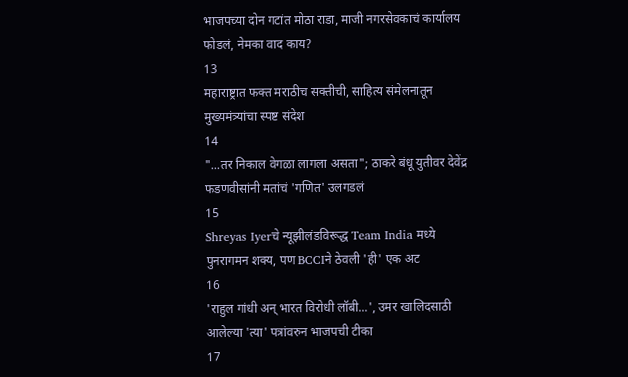भाजपच्या दोन गटांत मोठा राडा, माजी नगरसेवकाचं कार्यालय फोडलं, नेमका वाद काय?
13
महाराष्ट्रात फक्त मराठीच सक्तीची, साहित्य संमेलनातून मुख्यमंत्र्यांचा स्पष्ट संदेश
14
"...तर निकाल वेगळा लागला असता"; ठाकरे बंधू युतीवर देवेंद्र फडणवीसांनी मतांचं 'गणित' उलगडलं
15
Shreyas Iyerचे न्यूझीलंडविरूद्ध Team India मध्ये पुनरागमन शक्य, पण BCCIने ठेवली 'ही' एक अट
16
'राहुल गांधी अन् भारत विरोधी लॉबी...', उमर खालिदसाठी आलेल्या 'त्या' पत्रांवरुन भाजपची टीका
17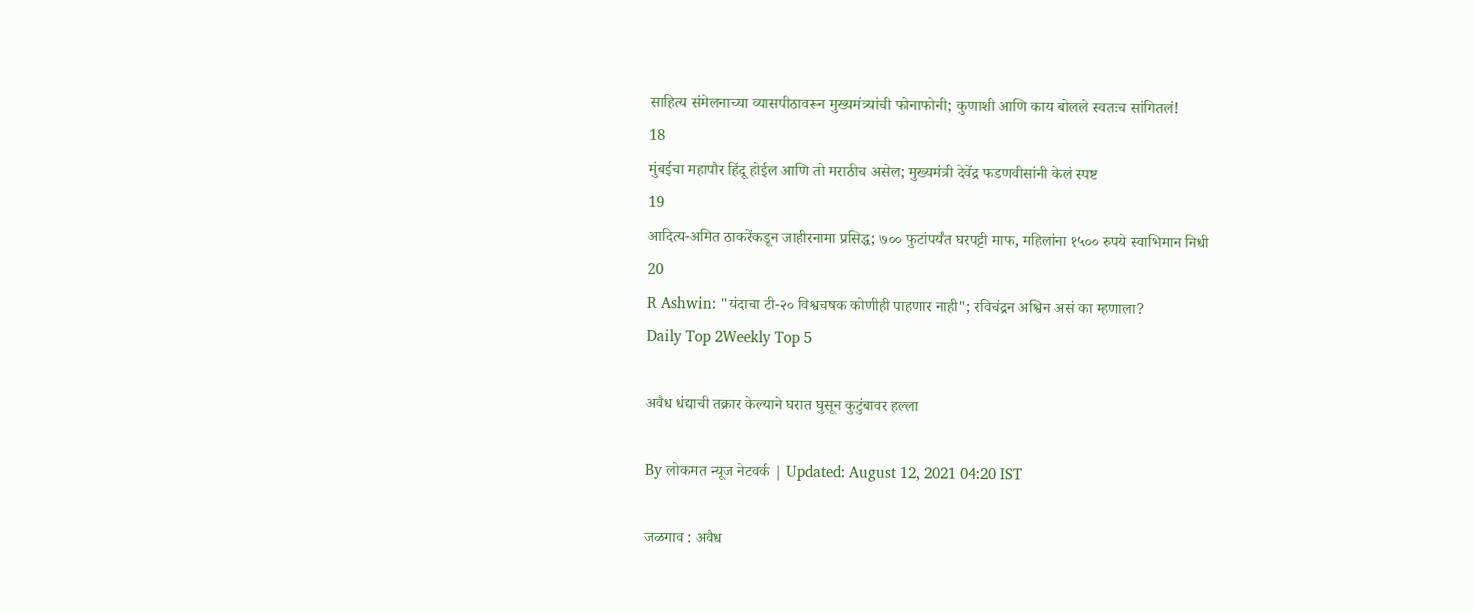साहित्य संमेलनाच्या व्यासपीठावरून मुख्यमंत्र्यांची फोनाफोनी; कुणाशी आणि काय बोलले स्वतःच सांगितलं!
18
मुंबईचा महापौर हिंदू होईल आणि तो मराठीच असेल; मुख्यमंत्री देवेंद्र फडणवीसांनी केलं स्पष्ट
19
आदित्य-अमित ठाकरेंकडून जाहीरनामा प्रसिद्ध; ७०० फुटांपर्यंत घरपट्टी माफ, महिलांना १५०० रुपये स्वाभिमान निधी
20
R Ashwin: "यंदाचा टी-२० विश्वचषक कोणीही पाहणार नाही"; रविचंद्रन अश्विन असं का म्हणाला?
Daily Top 2Weekly Top 5

अवैध धंद्याची तक्रार केल्याने घरात घुसून कुटुंबावर हल्ला

By लोकमत न्यूज नेटवर्क | Updated: August 12, 2021 04:20 IST

जळगाव : अवैध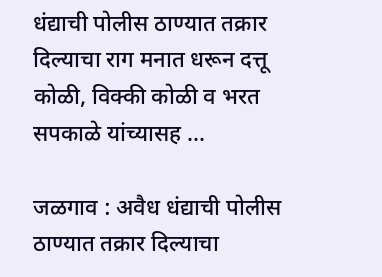धंद्याची पोलीस ठाण्यात तक्रार दिल्याचा राग मनात धरून दत्तू कोळी, विक्की कोळी व भरत सपकाळे यांच्यासह ...

जळगाव : अवैध धंद्याची पोलीस ठाण्यात तक्रार दिल्याचा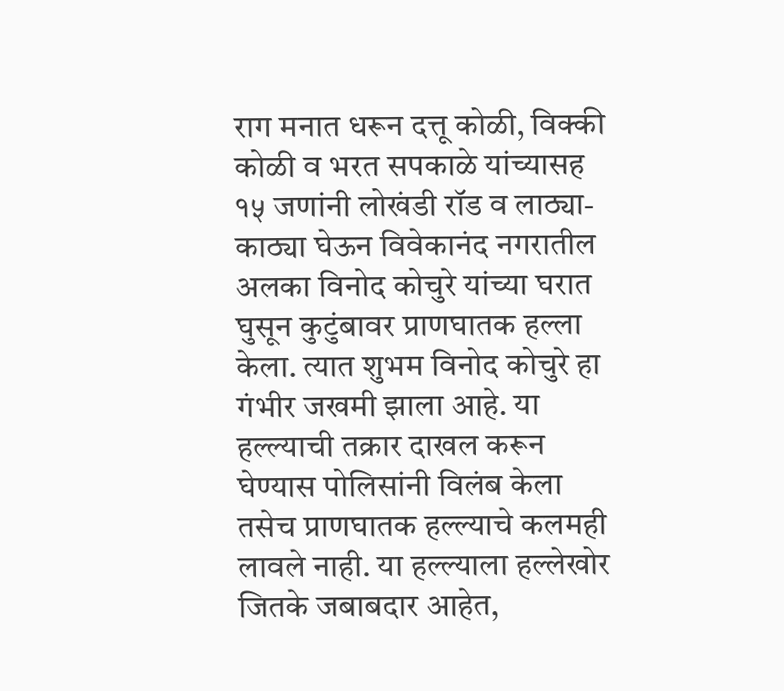राग मनात धरून दत्तू कोळी, विक्की कोळी व भरत सपकाळे यांच्यासह १५ जणांनी लोखंडी रॉड व लाठ्या-काठ्या घेऊन विवेकानंद नगरातील अलका विनोद कोचुरे यांच्या घरात घुसून कुटुंबावर प्राणघातक हल्ला केला. त्यात शुभम विनोद कोचुरे हा गंभीर जखमी झाला आहे. या हल्ल्याची तक्रार दाखल करून घेण्यास पोलिसांनी विलंब केला तसेच प्राणघातक हल्ल्याचे कलमही लावले नाही. या हल्ल्याला हल्लेखोर जितके जबाबदार आहेत,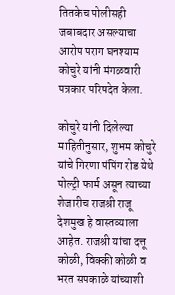तितकेच पोलीसही जबाबदार असल्याचा आरोप पराग घनश्याम कोचुरे यांनी मंगळवारी पत्रकार परिषदेत केला.

कोचुरे यांनी दिलेल्या माहितीनुसार, शुभम कोचुरे यांचे गिरणा पंपिंग रोड येथे पोल्ट्री फार्म असून त्याच्या शेजारीच राजश्री राजू देशमुख हे वास्तव्याला आहेत. राजश्री यांचा दत्तू कोळी, विक्की कोळी व भरत सपकाळे यांच्याशी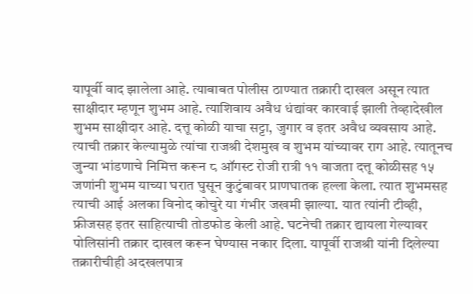यापूर्वी वाद झालेला आहे. त्याबाबत पोलीस ठाण्यात तक्रारी दाखल असून त्यात साक्षीदार म्हणून शुभम आहे. त्याशिवाय अवैध धंद्यांवर कारवाई झाली तेव्हादेखील शुभम साक्षीदार आहे. दत्तू कोळी याचा सट्टा, जुगार व इतर अवैध व्यवसाय आहे. त्याची तक्रार केल्यामुळे त्यांचा राजश्री देशमुख व शुभम यांच्यावर राग आहे. त्यातूनच जुन्या भांडणाचे निमित्त करून ८ ऑगस्ट रोजी रात्री ११ वाजता दत्तू कोळीसह १५ जणांनी शुभम याच्या घरात घुसून कुटुंबावर प्राणघातक हल्ला केला. त्यात शुभमसह त्याची आई अलका विनोद कोचुरे या गंभीर जखमी झाल्या. यात त्यांनी टीव्ही, फ्रीजसह इतर साहित्याची तोडफोड केली आहे. घटनेची तक्रार द्यायला गेल्यावर पोलिसांनी तक्रार दाखल करून घेण्यास नकार दिला. यापूर्वी राजश्री यांनी दिलेल्या तक्रारीचीही अदखलपात्र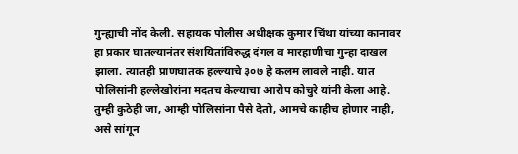गुन्ह्याची नोंद केली. सहायक पोलीस अधीक्षक कुमार चिंथा यांच्या कानावर हा प्रकार घातल्यानंतर संशयितांविरुद्ध दंगल व मारहाणीचा गुन्हा दाखल झाला. त्यातही प्राणघातक हल्ल्याचे ३०७ हे कलम लावले नाही. यात पोलिसांनी हल्लेखोरांना मदतच केल्याचा आरोप कोचुरे यांनी केला आहे. तुम्ही कुठेही जा, आम्ही पोलिसांना पैसे देतो, आमचे काहीच होणार नाही, असे सांगून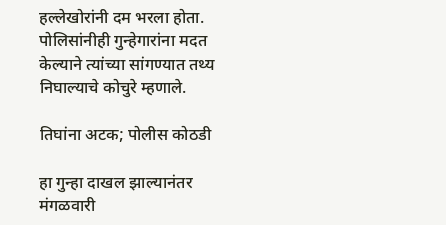हल्लेखोरांनी दम भरला होता. पोलिसांनीही गुन्हेगारांना मदत केल्याने त्यांच्या सांगण्यात तथ्य निघाल्याचे कोचुरे म्हणाले.

तिघांना अटक; पोलीस कोठडी

हा गुन्हा दाखल झाल्यानंतर मंगळवारी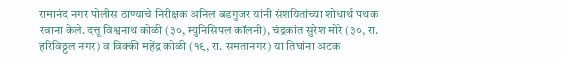रामानंद नगर पोलीस ठाण्याचे निरीक्षक अनिल बडगुजर यांनी संशयितांच्या शोधार्थ पथक रवाना केले. दत्तू विश्वनाथ कोळी (३०, म्युनिसिपल कॉलनी), चंद्रकांत सुरेश मोरे (३०, रा. हरिविठ्ठल नगर) व विक्की महेंद्र कोळी (१९, रा. समतानगर) या तिघांना अटक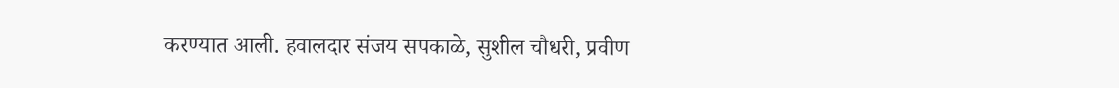करण्यात आली. हवालदार संजय सपकाळे, सुशील चौधरी, प्रवीण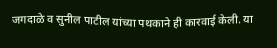जगदाळे व सुनील पाटील यांच्या पथकाने ही कारवाई केली. या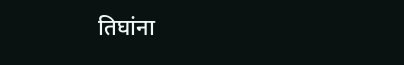तिघांना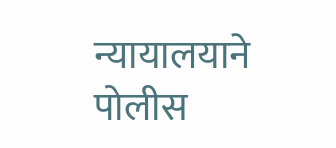न्यायालयाने पोलीस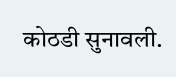कोठडी सुनावली.